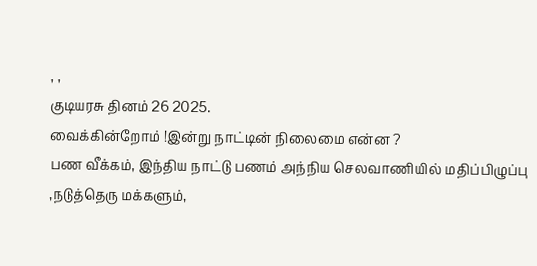, ,
குடியரசு தினம் 26 2025.
வைக்கின்றோம் !இன்று நாட்டின் நிலைமை என்ன ?
பண வீக்கம், இந்திய நாட்டு பணம் அந்நிய செலவாணியில் மதிப்பிழுப்பு ,நடுத்தெரு மக்களும்,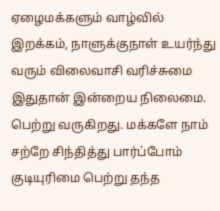ஏழைமக்களும் வாழ்வில் இறக்கம், நாளுக்குநாள் உயர்ந்து வரும் விலைவாசி வரிச்சுமை இதுதான் இன்றைய நிலைமை.
பெற்று வருகிறது. மக்களே நாம் சற்றே சிந்தித்து பார்ப்போம்
குடியுரிமை பெற்று தந்த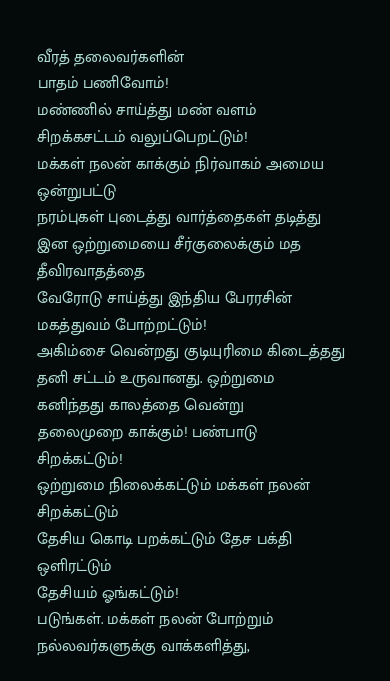வீரத் தலைவர்களின்
பாதம் பணிவோம்!
மண்ணில் சாய்த்து மண் வளம் சிறக்கசட்டம் வலுப்பெறட்டும்!
மக்கள் நலன் காக்கும் நிர்வாகம் அமைய ஒன்றுபட்டு
நரம்புகள் புடைத்து வார்த்தைகள் தடித்து
இன ஒற்றுமையை சீர்குலைக்கும் மத தீவிரவாதத்தை
வேரோடு சாய்த்து இந்திய பேரரசின் மகத்துவம் போற்றட்டும்!
அகிம்சை வென்றது குடியுரிமை கிடைத்தது தனி சட்டம் உருவானது. ஒற்றுமை கனிந்தது காலத்தை வென்று
தலைமுறை காக்கும்! பண்பாடு சிறக்கட்டும்!
ஒற்றுமை நிலைக்கட்டும் மக்கள் நலன் சிறக்கட்டும்
தேசிய கொடி பறக்கட்டும் தேச பக்தி ஒளிரட்டும்
தேசியம் ஓங்கட்டும்!
படுங்கள். மக்கள் நலன் போற்றும் நல்லவர்களுக்கு வாக்களித்து,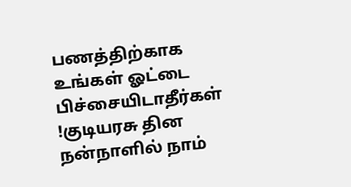பணத்திற்காக உங்கள் ஓட்டை பிச்சையிடாதீர்கள் !குடியரசு தின நன்நாளில் நாம்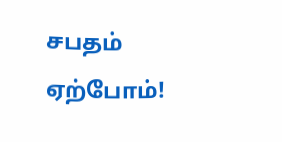சபதம் ஏற்போம்!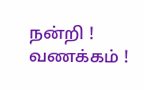நன்றி ! வணக்கம் !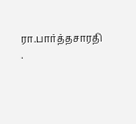ரா.பார்த்தசாரதி .